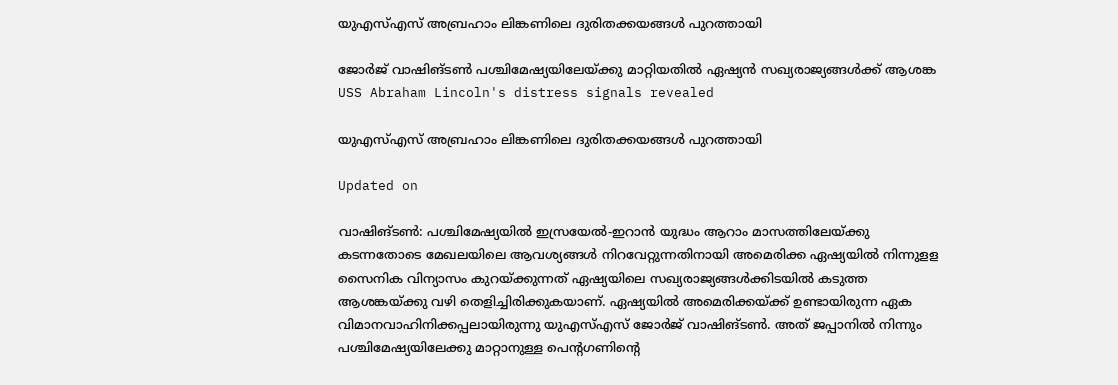യുഎസ്എസ് അബ്രഹാം ലിങ്കണിലെ ദുരിതക്കയങ്ങൾ പുറത്തായി

ജോർജ് വാഷിങ്ടൺ പശ്ചിമേഷ്യയിലേയ്ക്കു മാറ്റിയതിൽ ഏഷ്യൻ സഖ്യരാജ്യങ്ങൾക്ക് ആശങ്ക
USS Abraham Lincoln's distress signals revealed

യുഎസ്എസ് അബ്രഹാം ലിങ്കണിലെ ദുരിതക്കയങ്ങൾ പുറത്തായി

Updated on

വാഷിങ്ടൺ: പശ്ചിമേഷ്യയിൽ ഇസ്രയേൽ-ഇറാൻ യുദ്ധം ആറാം മാസത്തിലേയ്ക്കു കടന്നതോടെ മേഖലയിലെ ആവശ്യങ്ങൾ നിറവേറ്റുന്നതിനായി അമെരിക്ക ഏഷ്യയിൽ നിന്നുളള സൈനിക വിന്യാസം കുറയ്ക്കുന്നത് ഏഷ്യയിലെ സഖ്യരാജ്യങ്ങൾക്കിടയിൽ കടുത്ത ആശങ്കയ്ക്കു വഴി തെളിച്ചിരിക്കുകയാണ്. ഏഷ്യയിൽ അമെരിക്കയ്ക്ക് ഉണ്ടായിരുന്ന ഏക വിമാനവാഹിനിക്കപ്പലായിരുന്നു യുഎസ്എസ് ജോർജ് വാഷിങ്ടൺ. അത് ജപ്പാനിൽ നിന്നും പശ്ചിമേഷ്യയിലേക്കു മാറ്റാനുള്ള പെന്‍റഗണിന്‍റെ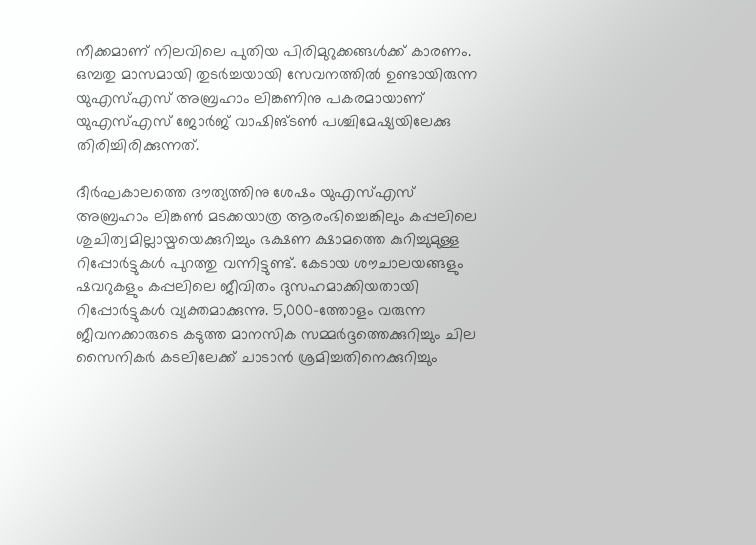നീക്കമാണ് നിലവിലെ പുതിയ പിരിമുറുക്കങ്ങൾക്ക് കാരണം. ഒമ്പതു മാസമായി തുടർച്ചയായി സേവനത്തിൽ ഉണ്ടായിരുന്ന യുഎസ്എസ് അബ്രഹാം ലിങ്കണിനു പകരമായാണ് യുഎസ്എസ് ജോർജ് വാഷിങ്ടൺ പശ്ചിമേഷ്യയിലേക്കു തിരിച്ചിരിക്കുന്നത്.

ദീർഘകാലത്തെ ദൗത്യത്തിനു ശേഷം യുഎസ്എസ് അബ്രഹാം ലിങ്കൺ മടക്കയാത്ര ആരംഭിച്ചെങ്കിലും കപ്പലിലെ ശുചിത്വമില്ലായ്മയെക്കുറിച്ചും ഭക്ഷണ ക്ഷാമത്തെ കുറിച്ചുമുള്ള റിപ്പോർട്ടുകൾ പുറത്തു വന്നിട്ടുണ്ട്. കേടായ ശൗചാലയങ്ങളും ഷവറുകളും കപ്പലിലെ ജീവിതം ദുസഹമാക്കിയതായി റിപ്പോർട്ടുകൾ വ്യക്തമാക്കുന്നു. 5,000-ത്തോളം വരുന്ന ജീവനക്കാരുടെ കടുത്ത മാനസിക സമ്മർദ്ദത്തെക്കുറിച്ചും ചില സൈനികർ കടലിലേക്ക് ചാടാൻ ശ്രമിച്ചതിനെക്കുറിച്ചും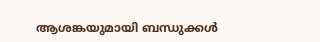ആശങ്കയുമായി ബന്ധുക്കൾ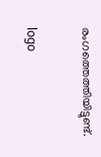രംഗത്തെത്തിയിട്ടുണ്ട്.

logo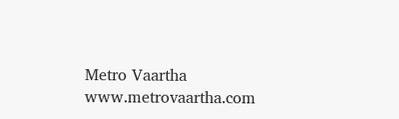Metro Vaartha
www.metrovaartha.com